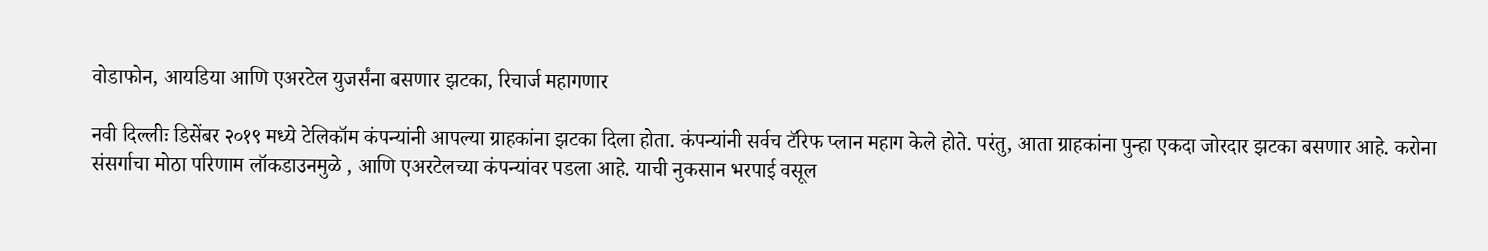वोडाफोन, आयडिया आणि एअरटेल युजर्संना बसणार झटका, रिचार्ज महागणार

नवी दिल्लीः डिसेंबर २०१९ मध्ये टेलिकॉम कंपन्यांनी आपल्या ग्राहकांना झटका दिला होता. कंपन्यांनी सर्वच टॅरिफ प्लान महाग केले होते. परंतु, आता ग्राहकांना पुन्हा एकदा जोरदार झटका बसणार आहे. करोना संसर्गाचा मोठा परिणाम लॉकडाउनमुळे , आणि एअरटेलच्या कंपन्यांवर पडला आहे. याची नुकसान भरपाई वसूल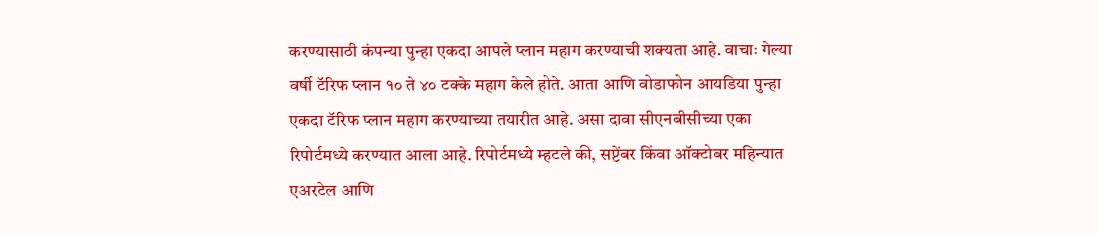करण्यासाठी कंपन्या पुन्हा एकदा आपले प्लान महाग करण्याची शक्यता आहे. वाचाः गेल्या वर्षी टॅरिफ प्लान १० ते ४० टक्के महाग केले होते. आता आणि वोडाफोन आयडिया पुन्हा एकदा टॅरिफ प्लान महाग करण्याच्या तयारीत आहे. असा दावा सीएनबीसीच्या एका रिपोर्टमध्ये करण्यात आला आहे. रिपोर्टमध्ये म्हटले की, सप्टेंबर किंवा ऑक्टोबर महिन्यात एअरटेल आणि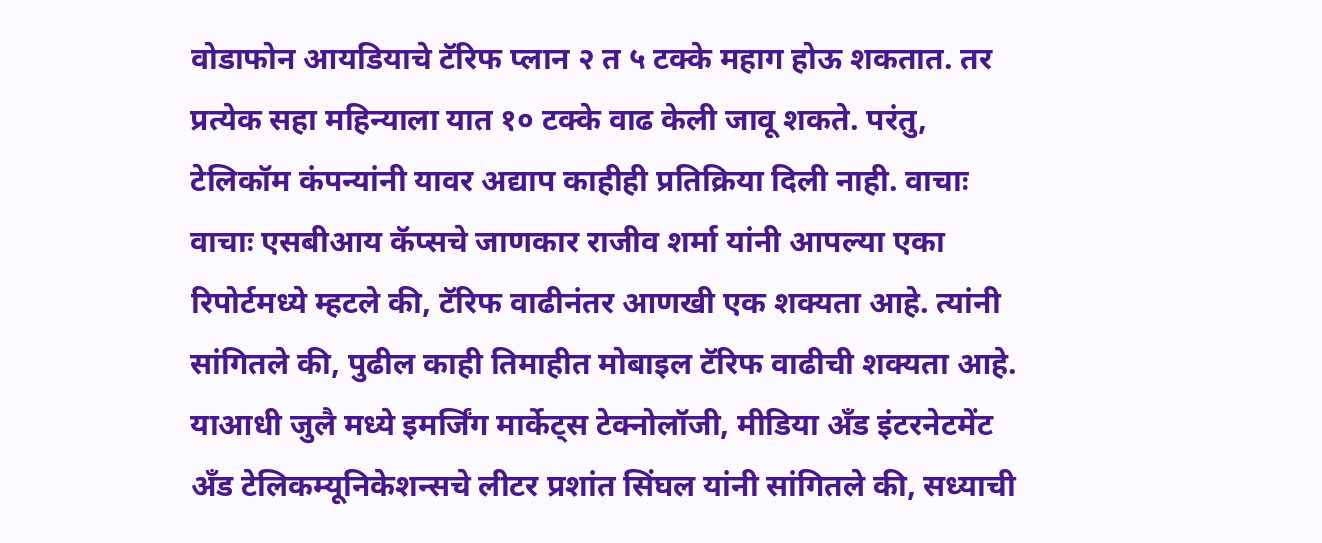वोडाफोन आयडियाचे टॅरिफ प्लान २ त ५ टक्के महाग होऊ शकतात. तर प्रत्येक सहा महिन्याला यात १० टक्के वाढ केली जावू शकते. परंतु, टेलिकॉम कंपन्यांनी यावर अद्याप काहीही प्रतिक्रिया दिली नाही. वाचाः वाचाः एसबीआय कॅप्सचे जाणकार राजीव शर्मा यांनी आपल्या एका रिपोर्टमध्ये म्हटले की, टॅरिफ वाढीनंतर आणखी एक शक्यता आहे. त्यांनी सांगितले की, पुढील काही तिमाहीत मोबाइल टॅरिफ वाढीची शक्यता आहे. याआधी जुलै मध्ये इमर्जिंग मार्केट्स टेक्नोलॉजी, मीडिया अँड इंटरनेटमेंट अँड टेलिकम्यूनिकेशन्सचे लीटर प्रशांत सिंघल यांनी सांगितले की, सध्याची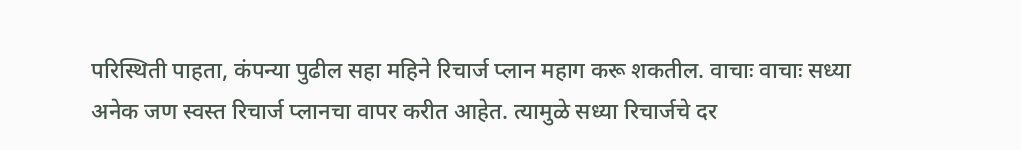परिस्थिती पाहता, कंपन्या पुढील सहा महिने रिचार्ज प्लान महाग करू शकतील. वाचाः वाचाः सध्या अनेक जण स्वस्त रिचार्ज प्लानचा वापर करीत आहेत. त्यामुळे सध्या रिचार्जचे दर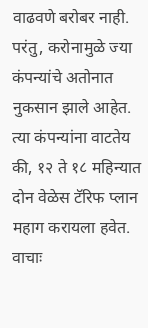वाढवणे बरोबर नाही. परंतु, करोनामुळे ज्या कंपन्यांचे अतोनात नुकसान झाले आहेत. त्या कंपन्यांना वाटतेय की, १२ ते १८ महिन्यात दोन वेळेस टॅरिफ प्लान महाग करायला हवेत. वाचाः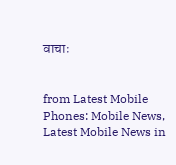वाचाः


from Latest Mobile Phones: Mobile News, Latest Mobile News in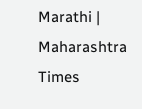Marathi | Maharashtra Times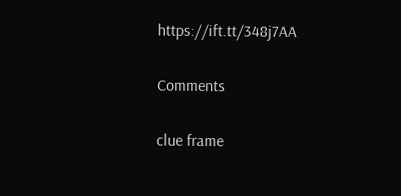https://ift.tt/348j7AA

Comments

clue frame